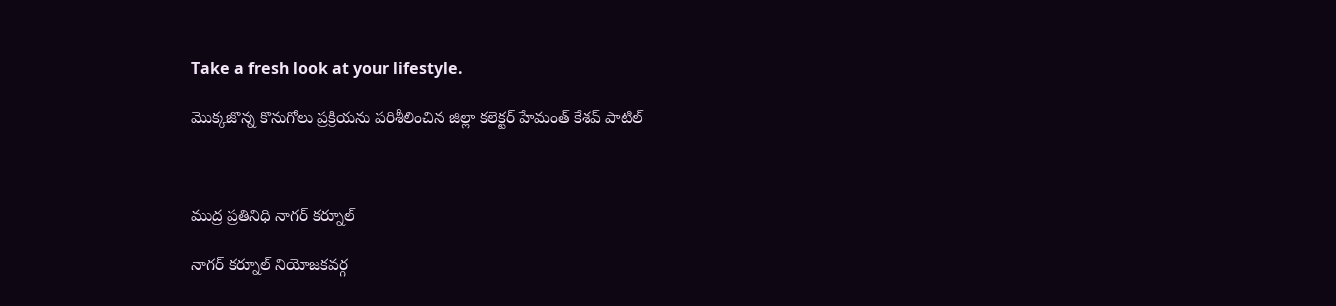Take a fresh look at your lifestyle.

మొక్కజొన్న కొనుగోలు ప్రక్రియను పరిశీలించిన జిల్లా కలెక్టర్ హేమంత్ కేశవ్ పాటిల్



ముద్ర ప్రతినిధి నాగర్ కర్నూల్

నాగర్ కర్నూల్ నియోజకవర్గ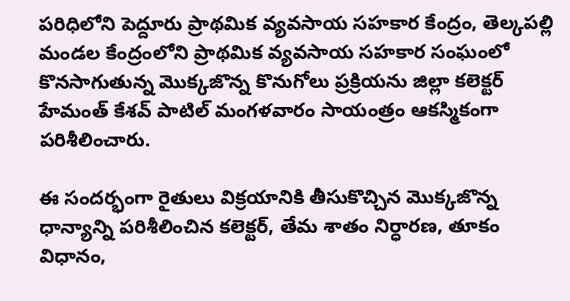పరిధిలోని పెద్దూరు ప్రాథమిక వ్యవసాయ సహకార కేంద్రం, తెల్కపల్లి మండల కేంద్రంలోని ప్రాథమిక వ్యవసాయ సహకార సంఘంలో కొనసాగుతున్న మొక్కజొన్న కొనుగోలు ప్రక్రియను జిల్లా కలెక్టర్ హేమంత్ కేశవ్ పాటిల్ మంగళవారం సాయంత్రం ఆకస్మికంగా పరిశీలించారు.

ఈ సందర్భంగా రైతులు విక్రయానికి తీసుకొచ్చిన మొక్కజొన్న ధాన్యాన్ని పరిశీలించిన కలెక్టర్, తేమ శాతం నిర్ధారణ, తూకం విధానం,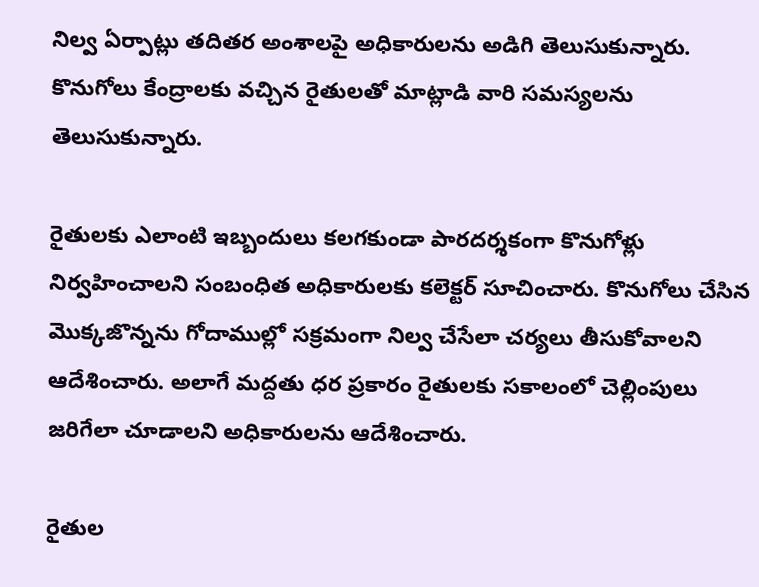నిల్వ ఏర్పాట్లు తదితర అంశాలపై అధికారులను అడిగి తెలుసుకున్నారు. కొనుగోలు కేంద్రాలకు వచ్చిన రైతులతో మాట్లాడి వారి సమస్యలను తెలుసుకున్నారు.

రైతులకు ఎలాంటి ఇబ్బందులు కలగకుండా పారదర్శకంగా కొనుగోళ్లు నిర్వహించాలని సంబంధిత అధికారులకు కలెక్టర్ సూచించారు. కొనుగోలు చేసిన మొక్కజొన్నను గోదాముల్లో సక్రమంగా నిల్వ చేసేలా చర్యలు తీసుకోవాలని ఆదేశించారు. అలాగే మద్దతు ధర ప్రకారం రైతులకు సకాలంలో చెల్లింపులు జరిగేలా చూడాలని అధికారులను ఆదేశించారు.

రైతుల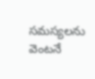సమస్యలను వెంటనే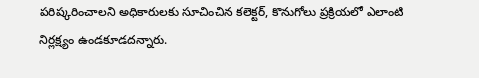పరిష్కరించాలని అధికారులకు సూచించిన కలెక్టర్, కొనుగోలు ప్రక్రియలో ఎలాంటి నిర్లక్ష్యం ఉండకూడదన్నారు.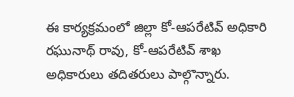ఈ కార్యక్రమంలో జిల్లా కో-ఆపరేటివ్ అధికారి రఘునాథ్ రావు, కో-ఆపరేటివ్ శాఖ అధికారులు తదితరులు పాల్గొన్నారు.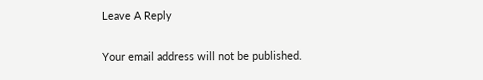Leave A Reply

Your email address will not be published.